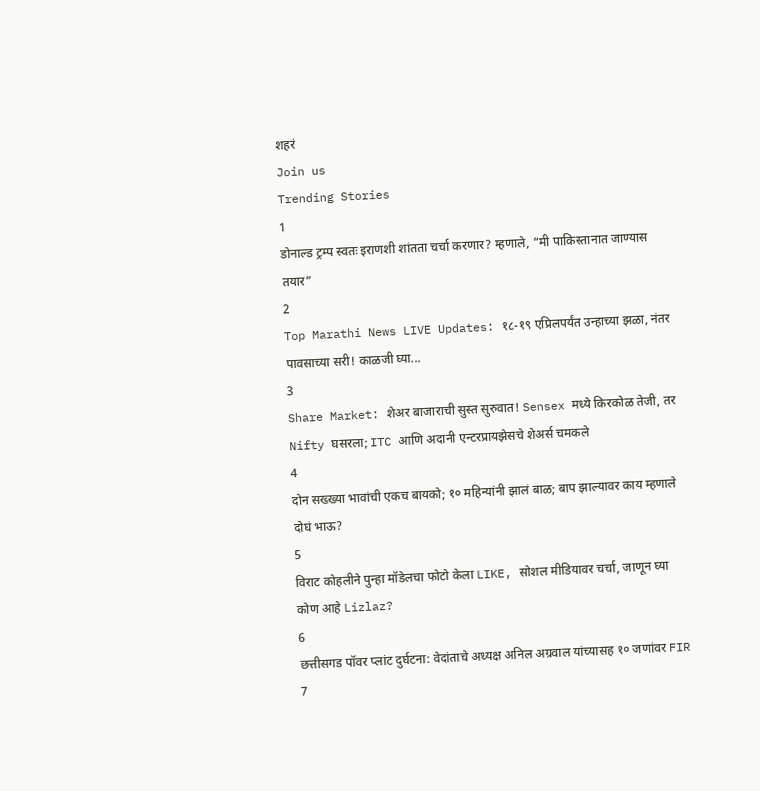शहरं
Join us
Trending Stories
1
डोनाल्ड ट्रम्प स्वतः इराणशी शांतता चर्चा करणार? म्हणाले, “मी पाकिस्तानात जाण्यास तयार”
2
Top Marathi News LIVE Updates: १८-१९ एप्रिलपर्यंत उन्हाच्या झळा, नंतर पावसाच्या सरी! काळजी घ्या...
3
Share Market: शेअर बाजाराची सुस्त सुरुवात! Sensex मध्ये किरकोळ तेजी, तर Nifty घसरला; ITC आणि अदानी एन्टरप्रायझेसचे शेअर्स चमकले
4
दोन सख्ख्या भावांची एकच बायको; १० महिन्यांनी झालं बाळ; बाप झाल्यावर काय म्हणाले दोघं भाऊ?
5
विराट कोहलीने पुन्हा मॉडेलचा फोटो केला LIKE, सोशल मीडियावर चर्चा, जाणून घ्या कोण आहे Lizlaz?
6
छत्तीसगड पॉवर प्लांट दुर्घटना: वेदांताचे अध्यक्ष अनिल अग्रवाल यांच्यासह १० जणांवर FIR
7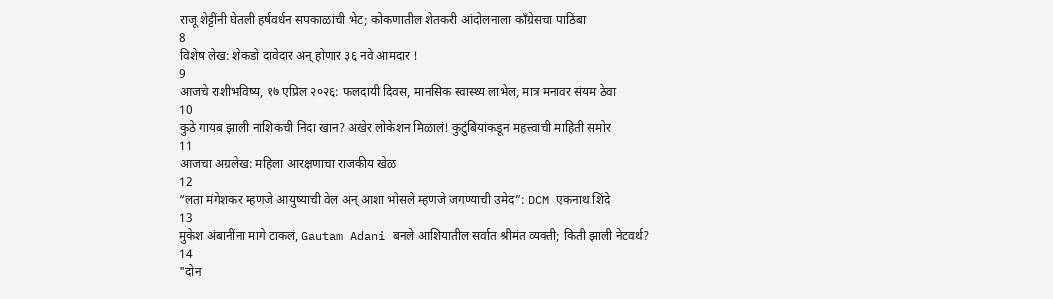राजू शेट्टींनी घेतली हर्षवर्धन सपकाळांची भेट; कोकणातील शेतकरी आंदोलनाला काँग्रेसचा पाठिंबा
8
विशेष लेख: शेकडो दावेदार अन् होणार ३६ नवे आमदार !
9
आजचे राशीभविष्य, १७ एप्रिल २०२६: फलदायी दिवस, मानसिक स्वास्थ्य लाभेल, मात्र मनावर संयम ठेवा
10
कुठे गायब झाली नाशिकची निदा खान? अखेर लोकेशन मिळालं! कुटुंबियांकडून महत्त्वाची माहिती समोर
11
आजचा अग्रलेख: महिला आरक्षणाचा राजकीय खेळ
12
“लता मंगेशकर म्हणजे आयुष्याची वेल अन् आशा भोसले म्हणजे जगण्याची उमेद”: DCM एकनाथ शिंदे
13
मुकेश अंबानींना मागे टाकलं, Gautam Adani बनले आशियातील सर्वात श्रीमंत व्यक्ती; किती झाली नेटवर्थ?
14
"दोन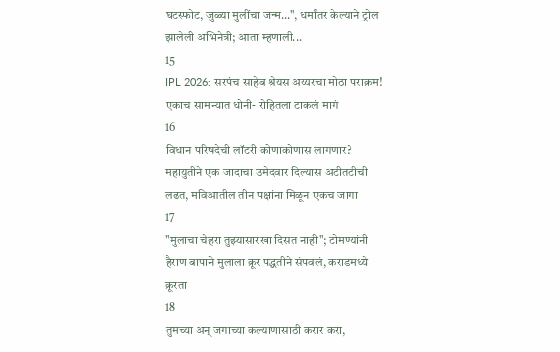घटस्फोट, जुळ्या मुलींचा जन्म...", धर्मांतर केल्याने ट्रोल झालेली अभिनेत्री; आता म्हणाली...
15
IPL 2026: सरपंच साहेब श्रेयस अय्यरचा मोठा पराक्रम! एकाच सामन्यात धोनी- रोहितला टाकलं मागं
16
विधान परिषदेची लॉटरी कोणाकोणास लागणार? महायुतीने एक जादाचा उमेदवार दिल्यास अटीतटीची लढत, मविआतील तीन पक्षांना मिळून एकच जागा
17
"मुलाचा चेहरा तुझ्यासारखा दिसत नाही"; टोमण्यांनी हैराण बापाने मुलाला क्रूर पद्धतीने संपवलं, कराडमध्ये क्रूरता
18
तुमच्या अन् जगाच्या कल्याणासाठी करार करा,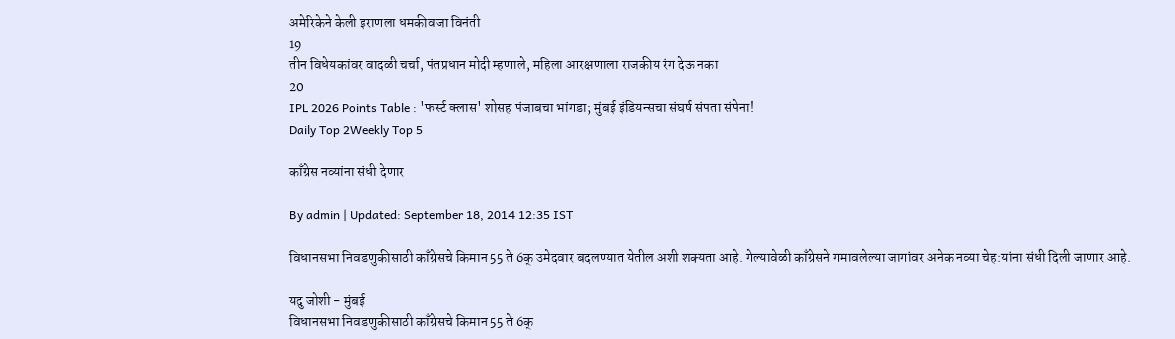अमेरिकेने केली इराणला धमकीवजा विनंती
19
तीन विधेयकांवर वादळी चर्चा, पंतप्रधान मोदी म्हणाले, महिला आरक्षणाला राजकीय रंग देऊ नका
20
IPL 2026 Points Table : 'फर्स्ट क्लास' शोसह पंजाबचा भांगडा; मुंबई इंडियन्सचा संघर्ष संपता संपेना!
Daily Top 2Weekly Top 5

काँग्रेस नव्यांना संधी देणार

By admin | Updated: September 18, 2014 12:35 IST

विधानसभा निवडणुकीसाठी काँग्रेसचे किमान 55 ते 6क् उमेदवार बदलण्यात येतील अशी शक्यता आहे. गेल्यावेळी काँग्रेसने गमावलेल्या जागांवर अनेक नव्या चेह:यांना संधी दिली जाणार आहे.

यदु जोशी - मुंबई
विधानसभा निवडणुकीसाठी काँग्रेसचे किमान 55 ते 6क्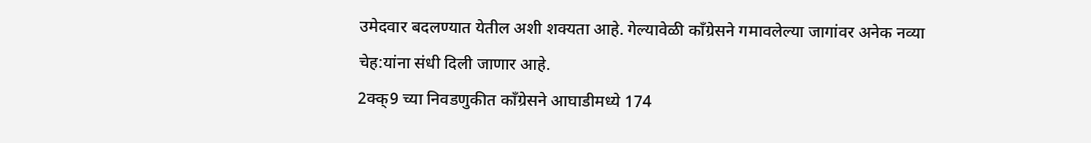उमेदवार बदलण्यात येतील अशी शक्यता आहे. गेल्यावेळी काँग्रेसने गमावलेल्या जागांवर अनेक नव्या चेह:यांना संधी दिली जाणार आहे.
2क्क्9 च्या निवडणुकीत काँग्रेसने आघाडीमध्ये 174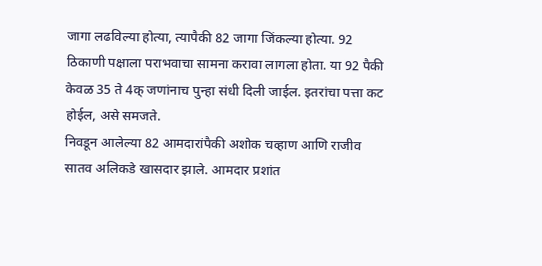जागा लढविल्या होत्या, त्यापैकी 82 जागा जिंकल्या होत्या. 92 ठिकाणी पक्षाला पराभवाचा सामना करावा लागला होता. या 92 पैकी केवळ 35 ते 4क् जणांनाच पुन्हा संधी दिली जाईल. इतरांचा पत्ता कट होईल, असे समजते.
निवडून आलेल्या 82 आमदारांपैकी अशोक चव्हाण आणि राजीव सातव अलिकडे खासदार झाले. आमदार प्रशांत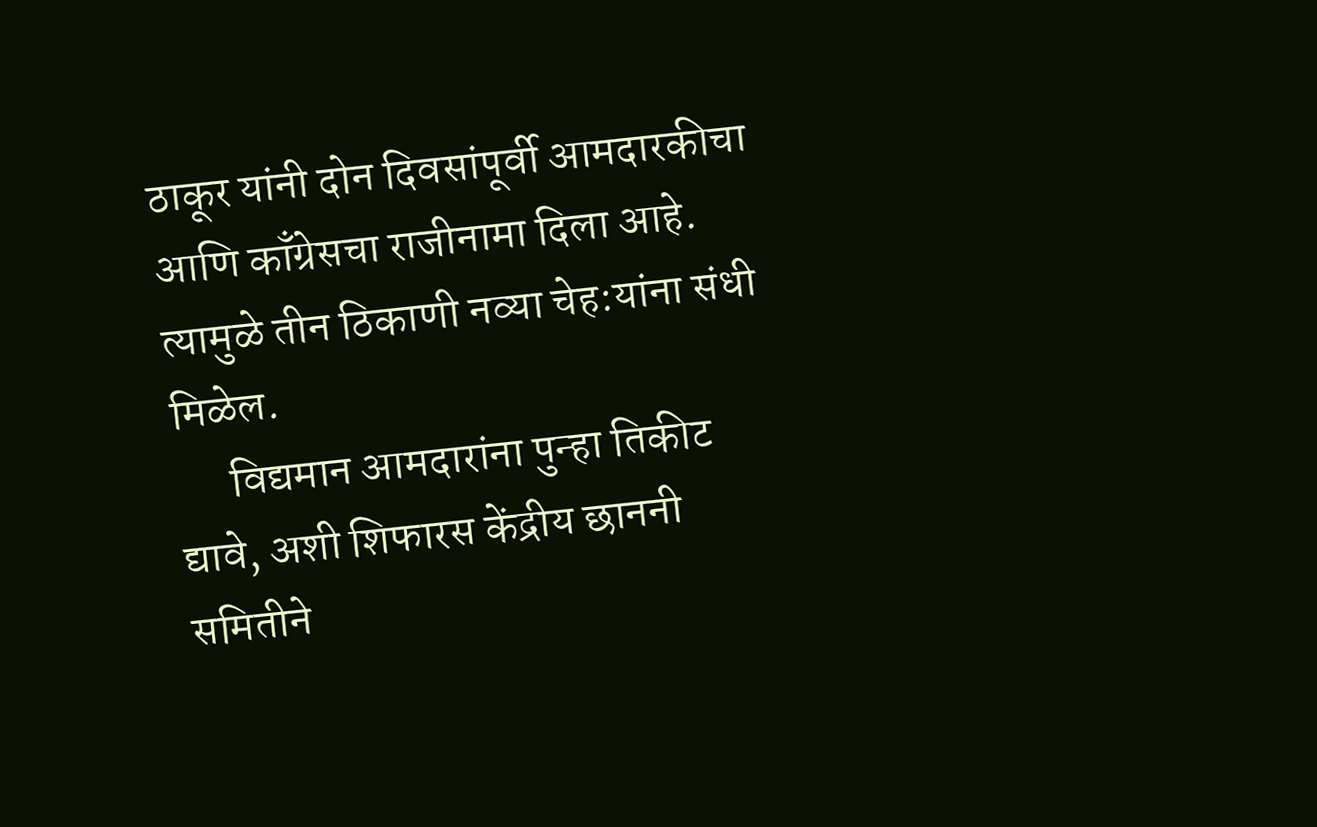ठाकूर यांनी दोन दिवसांपूर्वी आमदारकीचा आणि काँग्रेसचा राजीनामा दिला आहे. त्यामुळे तीन ठिकाणी नव्या चेह:यांना संधी मिळेल.
      विद्यमान आमदारांना पुन्हा तिकीट द्यावे, अशी शिफारस केंद्रीय छाननी समितीने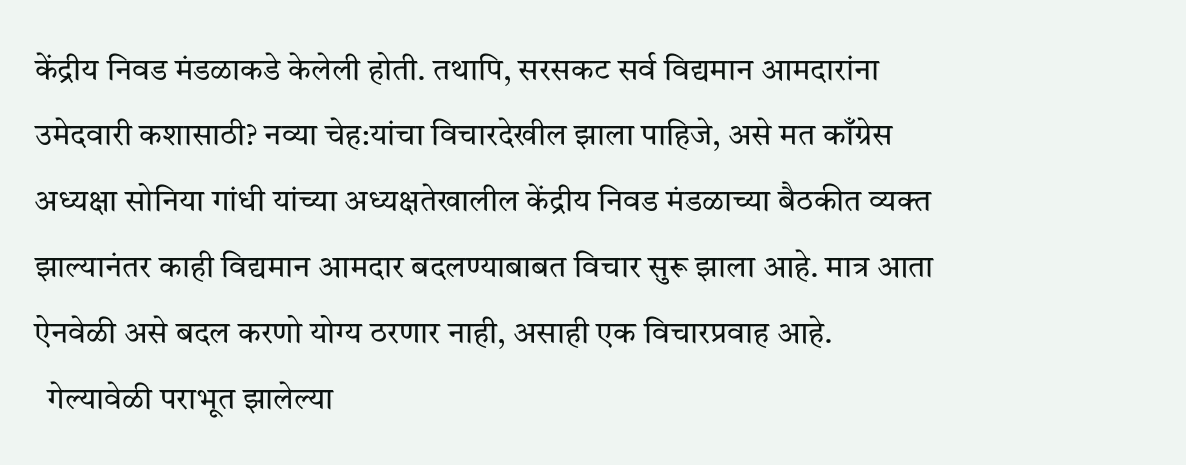केंद्रीय निवड मंडळाकडे केलेली होती. तथापि, सरसकट सर्व विद्यमान आमदारांना उमेदवारी कशासाठी? नव्या चेह:यांचा विचारदेखील झाला पाहिजे, असे मत काँग्रेस अध्यक्षा सोनिया गांधी यांच्या अध्यक्षतेखालील केंद्रीय निवड मंडळाच्या बैठकीत व्यक्त झाल्यानंतर काही विद्यमान आमदार बदलण्याबाबत विचार सुरू झाला आहे. मात्र आता ऐनवेळी असे बदल करणो योग्य ठरणार नाही, असाही एक विचारप्रवाह आहे.
  गेल्यावेळी पराभूत झालेल्या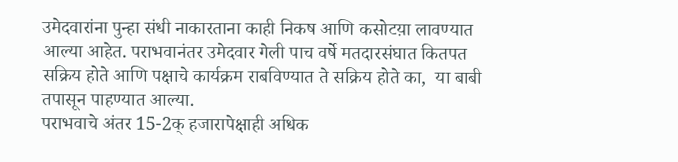उमेदवारांना पुन्हा संधी नाकारताना काही निकष आणि कसोटय़ा लावण्यात आल्या आहेत. पराभवानंतर उमेदवार गेली पाच वर्षे मतदारसंघात कितपत सक्रिय होते आणि पक्षाचे कार्यक्रम राबविण्यात ते सक्रिय होते का,  या बाबी तपासून पाहण्यात आल्या.
पराभवाचे अंतर 15-2क् हजारापेक्षाही अधिक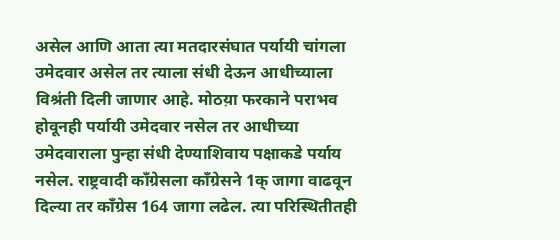असेल आणि आता त्या मतदारसंघात पर्यायी चांगला उमेदवार असेल तर त्याला संधी देऊन आधीच्याला विश्रंती दिली जाणार आहे. मोठय़ा फरकाने पराभव होवूनही पर्यायी उमेदवार नसेल तर आधीच्या उमेदवाराला पुन्हा संधी देण्याशिवाय पक्षाकडे पर्याय नसेल. राष्ट्रवादी काँग्रेसला काँग्रेसने 1क् जागा वाढवून दिल्या तर काँग्रेस 164 जागा लढेल. त्या परिस्थितीतही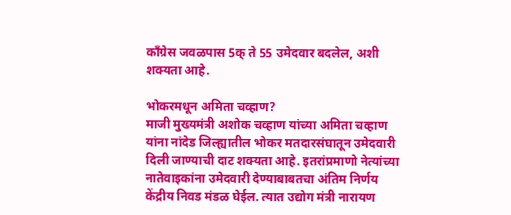काँग्रेस जवळपास 5क् ते 55 उमेदवार बदलेल, अशी शक्यता आहे.

भोकरमधून अमिता चव्हाण?
माजी मुख्यमंत्री अशोक चव्हाण यांच्या अमिता चव्हाण यांना नांदेड जिल्ह्यातील भोकर मतदारसंघातून उमेदवारी दिली जाण्याची दाट शक्यता आहे. इतरांप्रमाणो नेत्यांच्या नातेवाइकांना उमेदवारी देण्याबाबतचा अंतिम निर्णय केंद्रीय निवड मंडळ घेईल. त्यात उद्योग मंत्री नारायण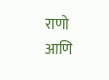राणो आणि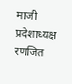माजी प्रदेशाध्यक्ष रणजित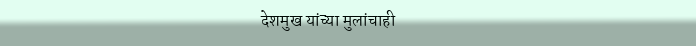देशमुख यांच्या मुलांचाही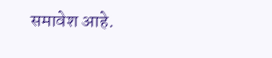समावेश आहे.